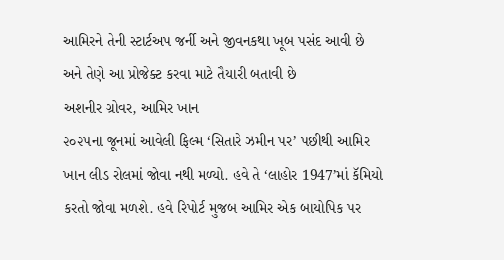આમિરને તેની સ્ટાર્ટઅપ જર્ની અને જીવનકથા ખૂબ પસંદ આવી છે અને તેણે આ પ્રોજેક્ટ કરવા માટે તૈયારી બતાવી છે
અશનીર ગ્રોવર, આમિર ખાન
૨૦૨૫ના જૂનમાં આવેલી ફિલ્મ ‘સિતારે ઝમીન પર’ પછીથી આમિર ખાન લીડ રોલમાં જોવા નથી મળ્યો. હવે તે ‘લાહોર 1947’માં કૅમિયો કરતો જોવા મળશે. હવે રિપોર્ટ મુજબ આમિર એક બાયોપિક પર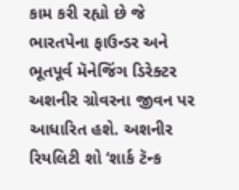કામ કરી રહ્યો છે જે ભારતપેના ફાઉન્ડર અને ભૂતપૂર્વ મૅનેજિંગ ડિરેક્ટર અશનીર ગ્રોવરના જીવન પર આધારિત હશે. અશનીર રિયલિટી શો ‘શાર્ક ટૅન્ક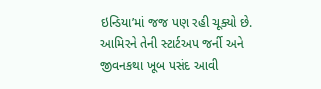ઇન્ડિયા’માં જજ પણ રહી ચૂક્યો છે. આમિરને તેની સ્ટાર્ટઅપ જર્ની અને જીવનકથા ખૂબ પસંદ આવી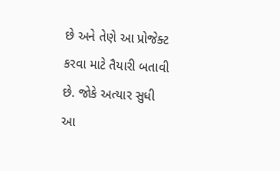છે અને તેણે આ પ્રોજેક્ટ કરવા માટે તૈયારી બતાવી છે. જોકે અત્યાર સુધી આ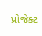પ્રોજેક્ટ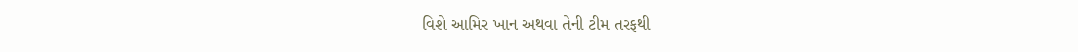વિશે આમિર ખાન અથવા તેની ટીમ તરફથી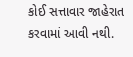કોઈ સત્તાવાર જાહેરાત કરવામાં આવી નથી.